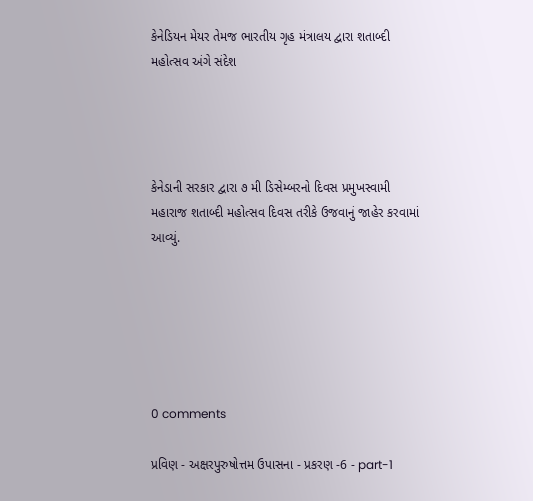કેનેડિયન મેયર તેમજ ભારતીય ગૃહ મંત્રાલય દ્વારા શતાબ્દી મહોત્સવ અંગે સંદેશ




કેનેડાની સરકાર દ્વારા ૭ મી ડિસેમ્બરનો દિવસ પ્રમુખસ્વામી મહારાજ શતાબ્દી મહોત્સવ દિવસ તરીકે ઉજવાનું જાહેર કરવામાં આવ્યું.






0 comments

પ્રવિણ - અક્ષરપુરુષોત્તમ ઉપાસના - પ્રકરણ -6 - part-1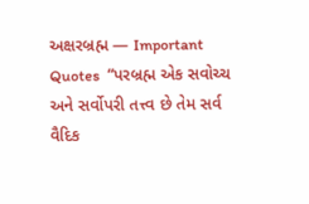અક્ષરબ્રહ્મ — Important Quotes  “પરબ્રહ્મ એક સવોચ્ચ અને સર્વોપરી તત્ત્વ છે તેમ સર્વ વૈદિક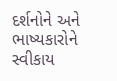દર્શનોને અને ભાષ્યકારોને સ્વીકાય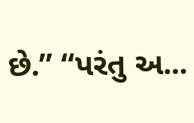છે.” “પરંતુ અ...